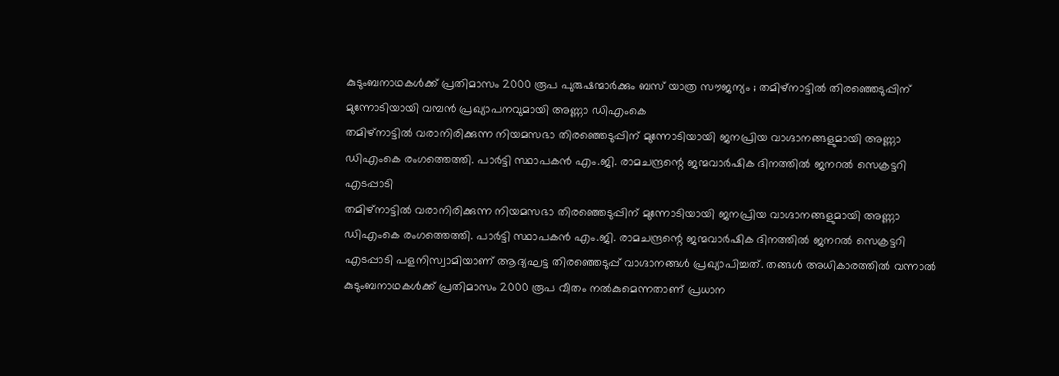കുടുംബനാഥകൾക്ക് പ്രതിമാസം 2000 രൂപ പുരുഷന്മാർക്കും ബസ് യാത്ര സൗജന്യം ; തമിഴ്നാട്ടിൽ തിരഞ്ഞെടുപ്പിന് മുന്നോടിയായി വമ്പൻ പ്രഖ്യാപനവുമായി അണ്ണാ ഡിഎംകെ
തമിഴ്നാട്ടിൽ വരാനിരിക്കുന്ന നിയമസഭാ തിരഞ്ഞെടുപ്പിന് മുന്നോടിയായി ജനപ്രിയ വാഗ്ദാനങ്ങളുമായി അണ്ണാ ഡിഎംകെ രംഗത്തെത്തി. പാർട്ടി സ്ഥാപകൻ എം.ജി. രാമചന്ദ്രന്റെ ജന്മവാർഷിക ദിനത്തിൽ ജനറൽ സെക്രട്ടറി എടപ്പാടി
തമിഴ്നാട്ടിൽ വരാനിരിക്കുന്ന നിയമസഭാ തിരഞ്ഞെടുപ്പിന് മുന്നോടിയായി ജനപ്രിയ വാഗ്ദാനങ്ങളുമായി അണ്ണാ ഡിഎംകെ രംഗത്തെത്തി. പാർട്ടി സ്ഥാപകൻ എം.ജി. രാമചന്ദ്രന്റെ ജന്മവാർഷിക ദിനത്തിൽ ജനറൽ സെക്രട്ടറി എടപ്പാടി പളനിസ്വാമിയാണ് ആദ്യഘട്ട തിരഞ്ഞെടുപ്പ് വാഗ്ദാനങ്ങൾ പ്രഖ്യാപിച്ചത്. തങ്ങൾ അധികാരത്തിൽ വന്നാൽ കുടുംബനാഥകൾക്ക് പ്രതിമാസം 2000 രൂപ വീതം നൽകുമെന്നതാണ് പ്രധാന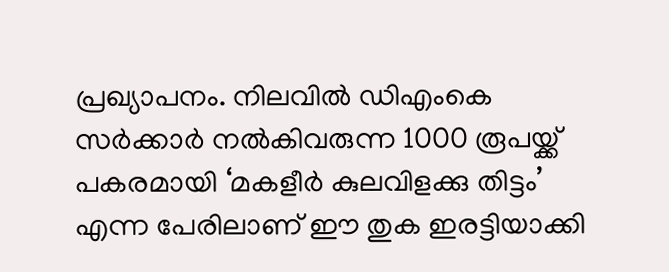പ്രഖ്യാപനം. നിലവിൽ ഡിഎംകെ സർക്കാർ നൽകിവരുന്ന 1000 രൂപയ്ക്ക് പകരമായി ‘മകളീർ കുലവിളക്കു തിട്ടം’ എന്ന പേരിലാണ് ഈ തുക ഇരട്ടിയാക്കി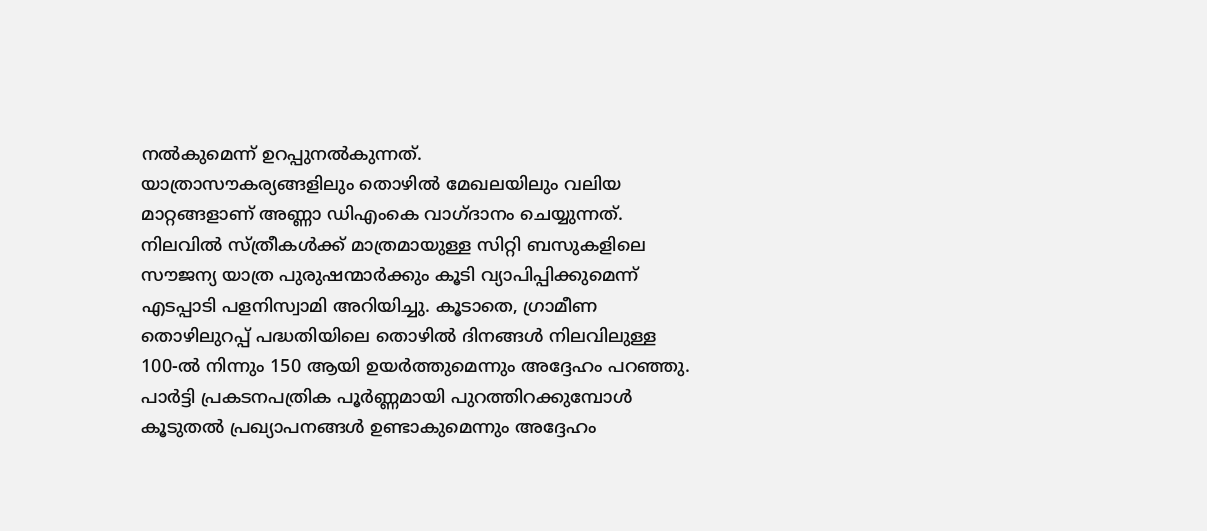നൽകുമെന്ന് ഉറപ്പുനൽകുന്നത്.
യാത്രാസൗകര്യങ്ങളിലും തൊഴിൽ മേഖലയിലും വലിയ മാറ്റങ്ങളാണ് അണ്ണാ ഡിഎംകെ വാഗ്ദാനം ചെയ്യുന്നത്. നിലവിൽ സ്ത്രീകൾക്ക് മാത്രമായുള്ള സിറ്റി ബസുകളിലെ സൗജന്യ യാത്ര പുരുഷന്മാർക്കും കൂടി വ്യാപിപ്പിക്കുമെന്ന് എടപ്പാടി പളനിസ്വാമി അറിയിച്ചു. കൂടാതെ, ഗ്രാമീണ തൊഴിലുറപ്പ് പദ്ധതിയിലെ തൊഴിൽ ദിനങ്ങൾ നിലവിലുള്ള 100-ൽ നിന്നും 150 ആയി ഉയർത്തുമെന്നും അദ്ദേഹം പറഞ്ഞു. പാർട്ടി പ്രകടനപത്രിക പൂർണ്ണമായി പുറത്തിറക്കുമ്പോൾ കൂടുതൽ പ്രഖ്യാപനങ്ങൾ ഉണ്ടാകുമെന്നും അദ്ദേഹം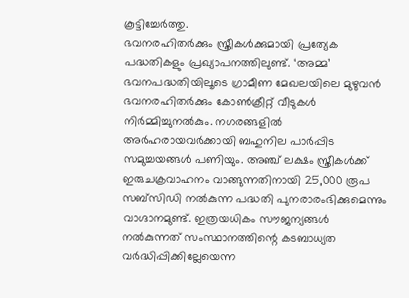കൂട്ടിച്ചേർത്തു.
ഭവനരഹിതർക്കും സ്ത്രീകൾക്കുമായി പ്രത്യേക പദ്ധതികളും പ്രഖ്യാപനത്തിലുണ്ട്. ‘അമ്മ’ ഭവനപദ്ധതിയിലൂടെ ഗ്രാമീണ മേഖലയിലെ മുഴുവൻ ഭവനരഹിതർക്കും കോൺക്രീറ്റ് വീടുകൾ നിർമ്മിച്ചുനൽകും. നഗരങ്ങളിൽ അർഹരായവർക്കായി ബഹുനില പാർപ്പിട സമുച്ചയങ്ങൾ പണിയും. അഞ്ച് ലക്ഷം സ്ത്രീകൾക്ക് ഇരുചക്രവാഹനം വാങ്ങുന്നതിനായി 25,000 രൂപ സബ്സിഡി നൽകുന്ന പദ്ധതി പുനരാരംഭിക്കുമെന്നും വാഗ്ദാനമുണ്ട്. ഇത്രയധികം സൗജന്യങ്ങൾ നൽകുന്നത് സംസ്ഥാനത്തിന്റെ കടബാധ്യത വർദ്ധിപ്പിക്കില്ലേയെന്ന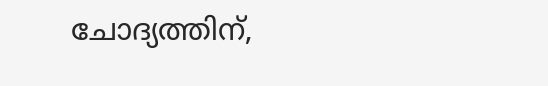ചോദ്യത്തിന്,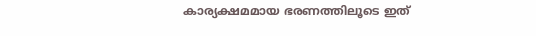കാര്യക്ഷമമായ ഭരണത്തിലൂടെ ഇത്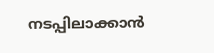നടപ്പിലാക്കാൻ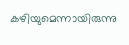കഴിയുമെന്നായിരുന്നു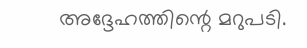അദ്ദേഹത്തിന്റെ മറുപടി.